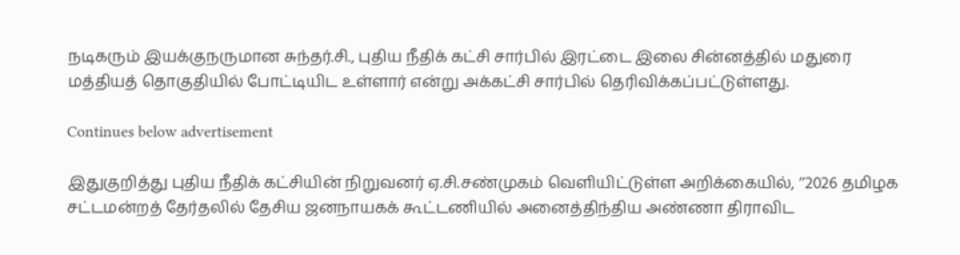நடிகரும் இயக்குநருமான சுந்தர்.சி., புதிய நீதிக் கட்சி சார்பில் இரட்டை இலை சின்னத்தில் மதுரை மத்தியத் தொகுதியில் போட்டியிட உள்ளார் என்று அக்கட்சி சார்பில் தெரிவிக்கப்பட்டுள்ளது.

Continues below advertisement

இதுகுறித்து புதிய நீதிக் கட்சியின் நிறுவனர் ஏ.சி.சண்முகம் வெளியிட்டுள்ள அறிக்கையில், ’’2026 தமிழக சட்டமன்றத் தேர்தலில் தேசிய ஜனநாயகக் கூட்டணியில் அனைத்திந்திய அண்ணா திராவிட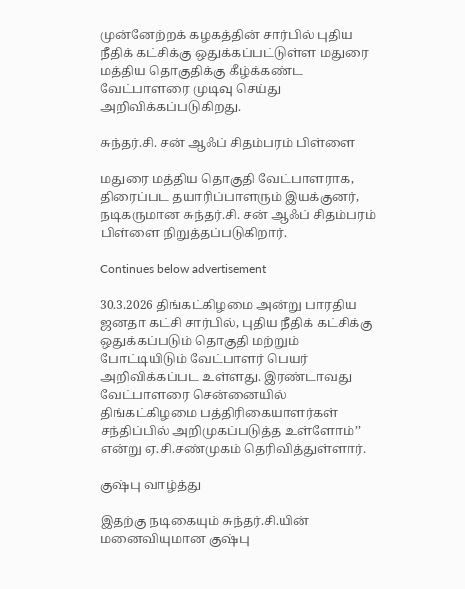முன்னேற்றக் கழகத்தின் சார்பில் புதிய நீதிக் கட்சிக்கு ஒதுக்கப்பட்டுள்ள மதுரை மத்திய தொகுதிக்கு கீழ்க்கண்ட வேட்பாளரை முடிவு செய்து அறிவிக்கப்படுகிறது.

சுந்தர்.சி. சன் ஆஃப் சிதம்பரம் பிள்ளை

மதுரை மத்திய தொகுதி வேட்பாளராக, திரைப்பட தயாரிப்பாளரும் இயக்குனர், நடிகருமான சுந்தர்.சி. சன் ஆஃப் சிதம்பரம் பிள்ளை நிறுத்தப்படுகிறார்.

Continues below advertisement

30.3.2026 திங்கட்கிழமை அன்று பாரதிய ஜனதா கட்சி சார்பில், புதிய நீதிக் கட்சிக்கு ஒதுக்கப்படும் தொகுதி மற்றும் போட்டியிடும் வேட்பாளர் பெயர் அறிவிக்கப்பட உள்ளது. இரண்டாவது வேட்பாளரை சென்னையில் திங்கட்கிழமை பத்திரிகையாளர்கள் சந்திப்பில் அறிமுகப்படுத்த உள்ளோம்’’ என்று ஏ.சி.சண்முகம் தெரிவித்துள்ளார்.

குஷ்பு வாழ்த்து

இதற்கு நடிகையும் சுந்தர்.சி.யின் மனைவியுமான குஷ்பு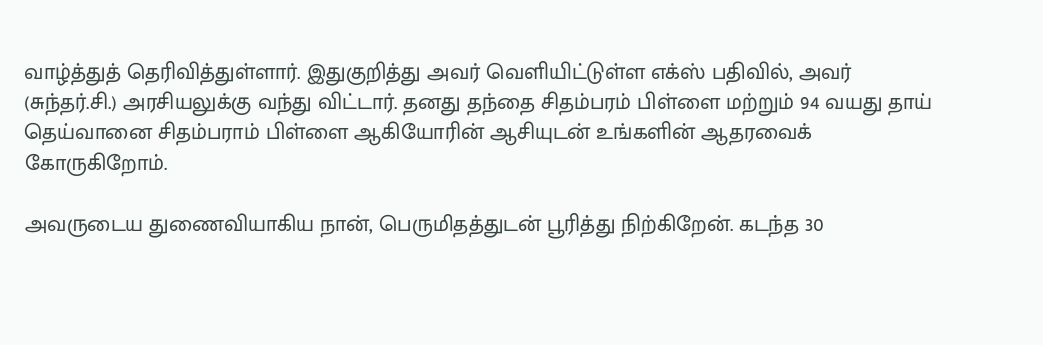வாழ்த்துத் தெரிவித்துள்ளார். இதுகுறித்து அவர் வெளியிட்டுள்ள எக்ஸ் பதிவில், அவர் (சுந்தர்.சி.) அரசியலுக்கு வந்து விட்டார். தனது தந்தை சிதம்பரம் பிள்ளை மற்றும் 94 வயது தாய் தெய்வானை சிதம்பராம் பிள்ளை ஆகியோரின் ஆசியுடன் உங்களின் ஆதரவைக் கோருகிறோம்.

அவருடைய துணைவியாகிய நான், பெருமிதத்துடன் பூரித்து நிற்கிறேன். கடந்த 30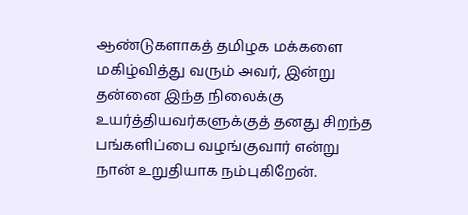ஆண்டுகளாகத் தமிழக மக்களை மகிழ்வித்து வரும் அவர், இன்று தன்னை இந்த நிலைக்கு உயர்த்தியவர்களுக்குத் தனது சிறந்த பங்களிப்பை வழங்குவார் என்று நான் உறுதியாக நம்புகிறேன்.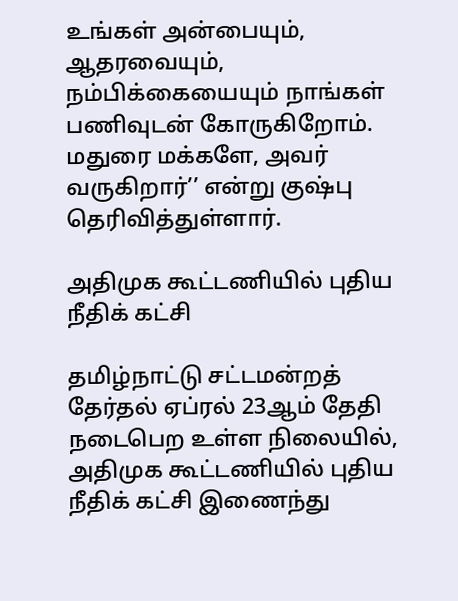உங்கள் அன்பையும், ஆதரவையும், நம்பிக்கையையும் நாங்கள் பணிவுடன் கோருகிறோம். மதுரை மக்களே, அவர் வருகிறார்’’ என்று குஷ்பு தெரிவித்துள்ளார்.

அதிமுக கூட்டணியில் புதிய நீதிக் கட்சி

தமிழ்நாட்டு சட்டமன்றத் தேர்தல் ஏப்ரல் 23ஆம் தேதி நடைபெற உள்ள நிலையில், அதிமுக கூட்டணியில் புதிய நீதிக் கட்சி இணைந்து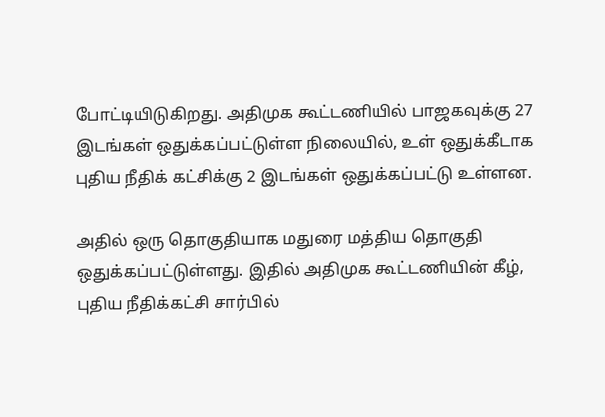போட்டியிடுகிறது. அதிமுக கூட்டணியில் பாஜகவுக்கு 27 இடங்கள் ஒதுக்கப்பட்டுள்ள நிலையில், உள் ஒதுக்கீடாக புதிய நீதிக் கட்சிக்கு 2 இடங்கள் ஒதுக்கப்பட்டு உள்ளன.

அதில் ஒரு தொகுதியாக மதுரை மத்திய தொகுதி ஒதுக்கப்பட்டுள்ளது. இதில் அதிமுக கூட்டணியின் கீழ், புதிய நீதிக்கட்சி சார்பில்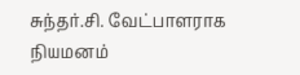சுந்தர்.சி. வேட்பாளராக நியமனம்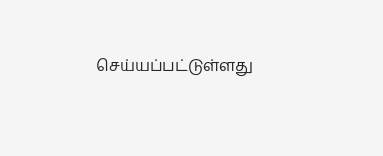செய்யப்பட்டுள்ளது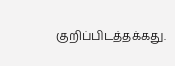குறிப்பிடத்தக்கது.